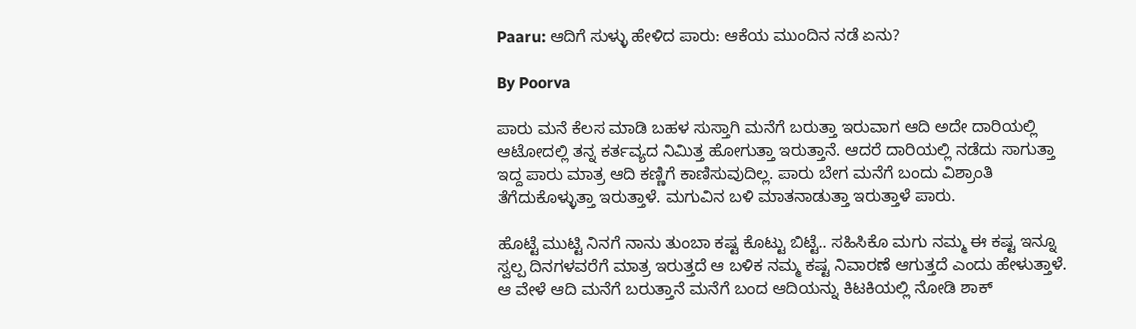Paaru: ಆದಿಗೆ ಸುಳ್ಳು ಹೇಳಿದ ಪಾರು: ಆಕೆಯ ಮುಂದಿನ ನಡೆ ಏನು?

By Poorva

ಪಾರು ಮನೆ ಕೆಲಸ ಮಾಡಿ ಬಹಳ ಸುಸ್ತಾಗಿ ಮನೆಗೆ ಬರುತ್ತಾ ಇರುವಾಗ ಆದಿ ಅದೇ ದಾರಿಯಲ್ಲಿ ಆಟೋದಲ್ಲಿ ತನ್ನ ಕರ್ತವ್ಯದ ನಿಮಿತ್ತ ಹೋಗುತ್ತಾ ಇರುತ್ತಾನೆ. ಆದರೆ ದಾರಿಯಲ್ಲಿ ನಡೆದು ಸಾಗುತ್ತಾ ಇದ್ದ ಪಾರು ಮಾತ್ರ ಆದಿ ಕಣ್ಣಿಗೆ ಕಾಣಿಸುವುದಿಲ್ಲ. ಪಾರು ಬೇಗ ಮನೆಗೆ ಬಂದು ವಿಶ್ರಾಂತಿ ತೆಗೆದುಕೊಳ್ಳುತ್ತಾ ಇರುತ್ತಾಳೆ. ಮಗುವಿನ ಬಳಿ ಮಾತನಾಡುತ್ತಾ ಇರುತ್ತಾಳೆ ಪಾರು.

ಹೊಟ್ಟೆ ಮುಟ್ಟಿ ನಿನಗೆ ನಾನು ತುಂಬಾ ಕಷ್ಟ ಕೊಟ್ಟು ಬಿಟ್ಟೆ.. ಸಹಿಸಿಕೊ ಮಗು ನಮ್ಮ ಈ ಕಷ್ಟ ಇನ್ನೂ ಸ್ವಲ್ಪ ದಿನಗಳವರೆಗೆ ಮಾತ್ರ ಇರುತ್ತದೆ ಆ ಬಳಿಕ ನಮ್ಮ ಕಷ್ಟ ನಿವಾರಣೆ ಆಗುತ್ತದೆ ಎಂದು ಹೇಳುತ್ತಾಳೆ. ಆ ವೇಳೆ ಆದಿ ಮನೆಗೆ ಬರುತ್ತಾನೆ ಮನೆಗೆ ಬಂದ ಆದಿಯನ್ನು ಕಿಟಕಿಯಲ್ಲಿ ನೋಡಿ ಶಾಕ್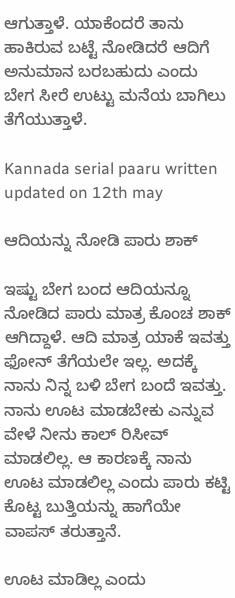ಆಗುತ್ತಾಳೆ. ಯಾಕೆಂದರೆ ತಾನು ಹಾಕಿರುವ ಬಟ್ಟೆ ನೋಡಿದರೆ ಆದಿಗೆ ಅನುಮಾನ ಬರಬಹುದು ಎಂದು ಬೇಗ ಸೀರೆ ಉಟ್ಟು ಮನೆಯ ಬಾಗಿಲು ತೆಗೆಯುತ್ತಾಳೆ.

Kannada serial paaru written updated on 12th may

ಆದಿಯನ್ನು ನೋಡಿ ಪಾರು ಶಾಕ್

ಇಷ್ಟು ಬೇಗ ಬಂದ ಆದಿಯನ್ನೂ ನೋಡಿದ ಪಾರು ಮಾತ್ರ ಕೊಂಚ ಶಾಕ್ ಆಗಿದ್ದಾಳೆ. ಆದಿ ಮಾತ್ರ ಯಾಕೆ ಇವತ್ತು ಫೋನ್ ತೆಗೆಯಲೇ ಇಲ್ಲ. ಅದಕ್ಕೆ ನಾನು ನಿನ್ನ ಬಳಿ ಬೇಗ ಬಂದೆ ಇವತ್ತು. ನಾನು ಊಟ ಮಾಡಬೇಕು ಎನ್ನುವ ವೇಳೆ ನೀನು ಕಾಲ್ ರಿಸೀವ್ ಮಾಡಲಿಲ್ಲ. ಆ ಕಾರಣಕ್ಕೆ ನಾನು ಊಟ ಮಾಡಲಿಲ್ಲ ಎಂದು ಪಾರು ಕಟ್ಟಿ ಕೊಟ್ಟ ಬುತ್ತಿಯನ್ನು ಹಾಗೆಯೇ ವಾಪಸ್ ತರುತ್ತಾನೆ.

ಊಟ ಮಾಡಿಲ್ಲ ಎಂದು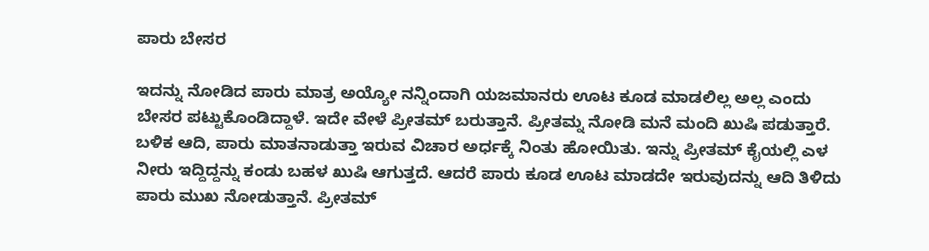ಪಾರು ಬೇಸರ

ಇದನ್ನು ನೋಡಿದ ಪಾರು ಮಾತ್ರ ಅಯ್ಯೋ ನನ್ನಿಂದಾಗಿ ಯಜಮಾನರು ಊಟ ಕೂಡ ಮಾಡಲಿಲ್ಲ ಅಲ್ಲ ಎಂದು ಬೇಸರ ಪಟ್ಟುಕೊಂಡಿದ್ದಾಳೆ. ಇದೇ ವೇಳೆ ಪ್ರೀತಮ್ ಬರುತ್ತಾನೆ. ಪ್ರೀತಮ್ನ ನೋಡಿ ಮನೆ ಮಂದಿ ಖುಷಿ ಪಡುತ್ತಾರೆ. ಬಳಿಕ ಆದಿ, ಪಾರು ಮಾತನಾಡುತ್ತಾ ಇರುವ ವಿಚಾರ ಅರ್ಧಕ್ಕೆ ನಿಂತು ಹೋಯಿತು. ಇನ್ನು ಪ್ರೀತಮ್ ಕೈಯಲ್ಲಿ ಎಳ ನೀರು ಇದ್ದಿದ್ದನ್ನು ಕಂಡು ಬಹಳ ಖುಷಿ ಆಗುತ್ತದೆ. ಆದರೆ ಪಾರು ಕೂಡ ಊಟ ಮಾಡದೇ ಇರುವುದನ್ನು ಆದಿ ತಿಳಿದು ಪಾರು ಮುಖ ನೋಡುತ್ತಾನೆ. ಪ್ರೀತಮ್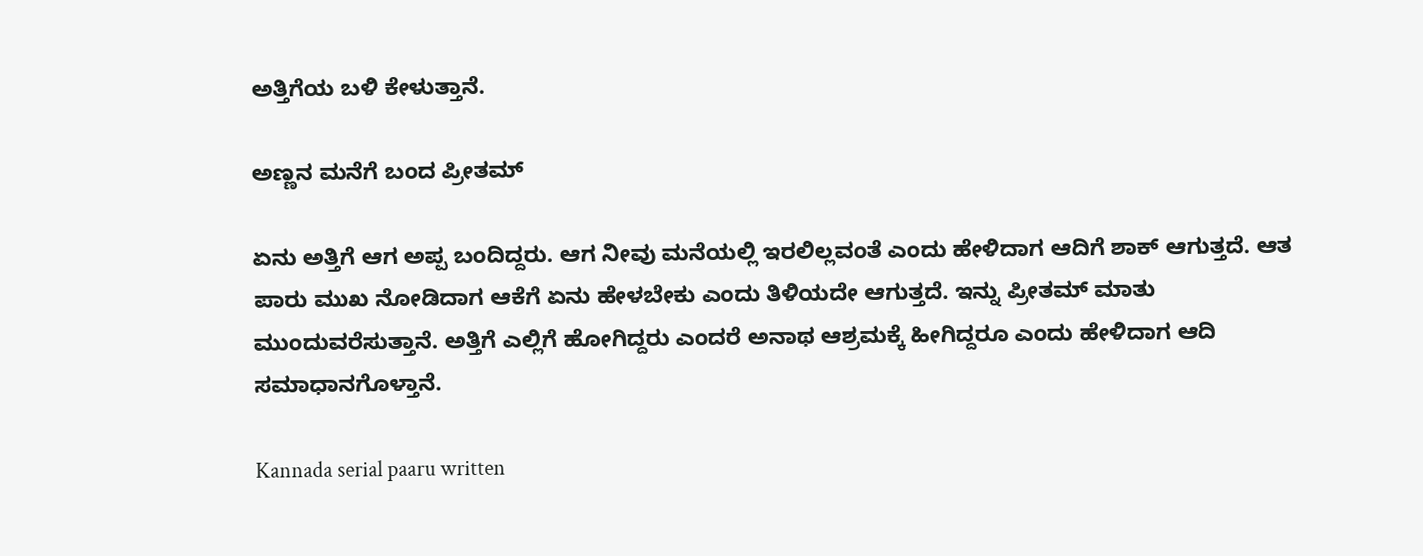ಅತ್ತಿಗೆಯ ಬಳಿ ಕೇಳುತ್ತಾನೆ.

ಅಣ್ಣನ ಮನೆಗೆ ಬಂದ ಪ್ರೀತಮ್

ಏನು ಅತ್ತಿಗೆ ಆಗ ಅಪ್ಪ ಬಂದಿದ್ದರು. ಆಗ ನೀವು ಮನೆಯಲ್ಲಿ ಇರಲಿಲ್ಲವಂತೆ ಎಂದು ಹೇಳಿದಾಗ ಆದಿಗೆ ಶಾಕ್ ಆಗುತ್ತದೆ. ಆತ ಪಾರು ಮುಖ ನೋಡಿದಾಗ ಆಕೆಗೆ ಏನು ಹೇಳಬೇಕು ಎಂದು ತಿಳಿಯದೇ ಆಗುತ್ತದೆ. ಇನ್ನು ಪ್ರೀತಮ್ ಮಾತು ಮುಂದುವರೆಸುತ್ತಾನೆ. ಅತ್ತಿಗೆ ಎಲ್ಲಿಗೆ ಹೋಗಿದ್ದರು ಎಂದರೆ ಅನಾಥ ಆಶ್ರಮಕ್ಕೆ ಹೀಗಿದ್ದರೂ ಎಂದು ಹೇಳಿದಾಗ ಆದಿ ಸಮಾಧಾನಗೊಳ್ತಾನೆ.

Kannada serial paaru written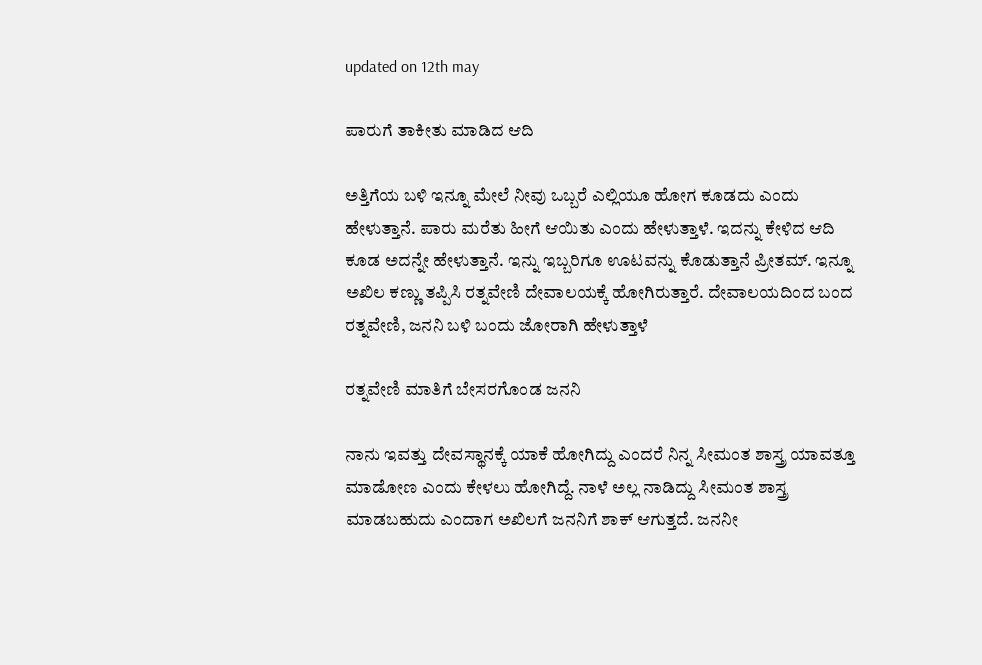updated on 12th may

ಪಾರುಗೆ ತಾಕೀತು ಮಾಡಿದ ಆದಿ

ಅತ್ತಿಗೆಯ ಬಳಿ ಇನ್ನೂ ಮೇಲೆ ನೀವು ಒಬ್ಬರೆ ಎಲ್ಲಿಯೂ ಹೋಗ ಕೂಡದು ಎಂದು ಹೇಳುತ್ತಾನೆ. ಪಾರು ಮರೆತು ಹೀಗೆ ಆಯಿತು ಎಂದು ಹೇಳುತ್ತಾಳೆ. ಇದನ್ನು ಕೇಳಿದ ಆದಿ ಕೂಡ ಅದನ್ನೇ ಹೇಳುತ್ತಾನೆ. ಇನ್ನು ಇಬ್ಬರಿಗೂ ಊಟವನ್ನು ಕೊಡುತ್ತಾನೆ ಪ್ರೀತಮ್. ಇನ್ನೂ ಅಖಿಲ ಕಣ್ಣು ತಪ್ಪಿಸಿ ರತ್ನವೇಣಿ ದೇವಾಲಯಕ್ಕೆ ಹೋಗಿರುತ್ತಾರೆ. ದೇವಾಲಯದಿಂದ ಬಂದ ರತ್ನವೇಣಿ, ಜನನಿ ಬಳಿ ಬಂದು ಜೋರಾಗಿ ಹೇಳುತ್ತಾಳೆ

ರತ್ನವೇಣಿ ಮಾತಿಗೆ ಬೇಸರಗೊಂಡ ಜನನಿ

ನಾನು ಇವತ್ತು ದೇವಸ್ಥಾನಕ್ಕೆ ಯಾಕೆ ಹೋಗಿದ್ದು ಎಂದರೆ ನಿನ್ನ ಸೀಮಂತ ಶಾಸ್ತ್ರ ಯಾವತ್ತೂ ಮಾಡೋಣ ಎಂದು ಕೇಳಲು ಹೋಗಿದ್ದೆ. ನಾಳೆ ಅಲ್ಲ ನಾಡಿದ್ದು ಸೀಮಂತ ಶಾಸ್ತ್ರ ಮಾಡಬಹುದು ಎಂದಾಗ ಅಖಿಲಗೆ ಜನನಿಗೆ ಶಾಕ್ ಆಗುತ್ತದೆ. ಜನನೀ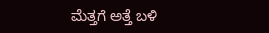ಮೆತ್ತಗೆ ಅತ್ತೆ ಬಳಿ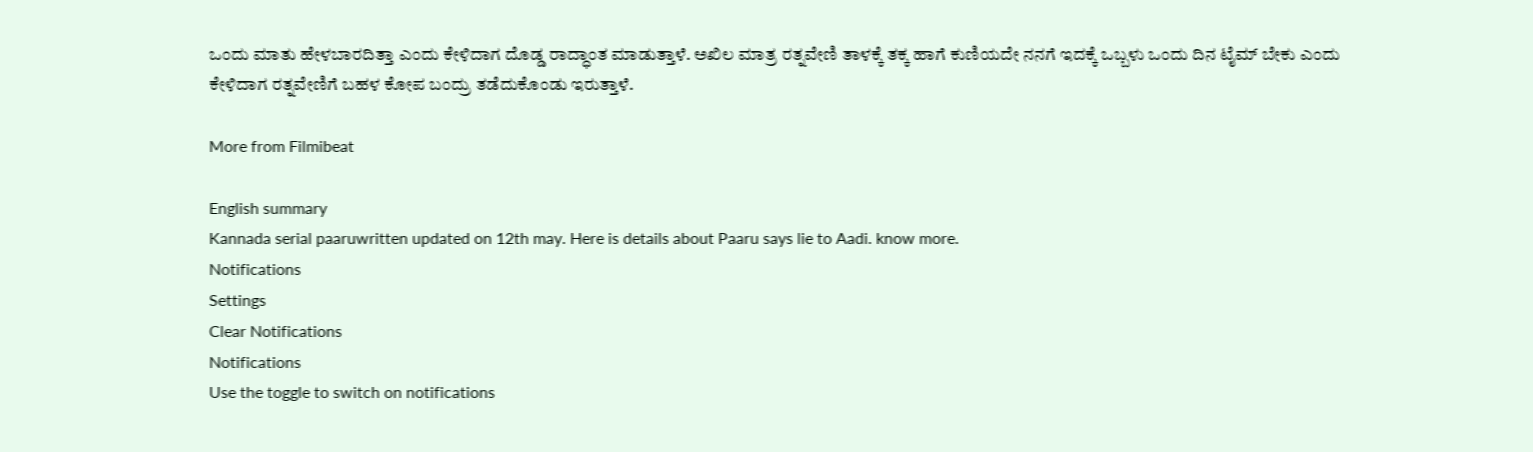ಒಂದು ಮಾತು ಹೇಳಬಾರದಿತ್ತಾ ಎಂದು ಕೇಳಿದಾಗ ದೊಡ್ಡ ರಾದ್ಧಾಂತ ಮಾಡುತ್ತಾಳೆ. ಅಖಿಲ ಮಾತ್ರ ರತ್ನವೇಣಿ ತಾಳಕ್ಕೆ ತಕ್ಕ ಹಾಗೆ ಕುಣಿಯದೇ ನನಗೆ ಇದಕ್ಕೆ ಒಬ್ಬಳು ಒಂದು ದಿನ ಟೈಮ್ ಬೇಕು ಎಂದು ಕೇಳಿದಾಗ ರತ್ನವೇಣಿಗೆ ಬಹಳ ಕೋಪ ಬಂದ್ರು ತಡೆದುಕೊಂಡು ಇರುತ್ತಾಳೆ.

More from Filmibeat

English summary
Kannada serial paaruwritten updated on 12th may. Here is details about Paaru says lie to Aadi. know more.
Notifications
Settings
Clear Notifications
Notifications
Use the toggle to switch on notifications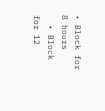• Block for 8 hours
  • Block for 12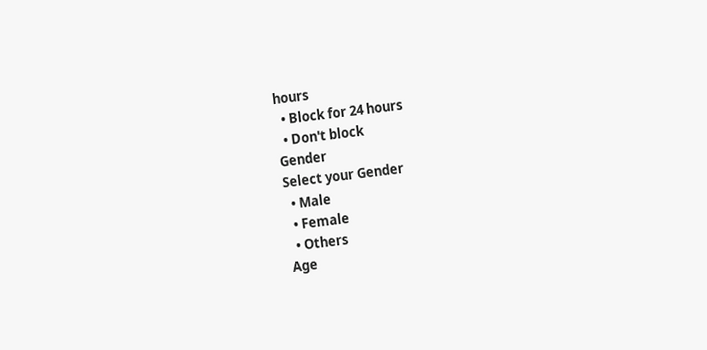hours
  • Block for 24 hours
  • Don't block
Gender
Select your Gender
  • Male
  • Female
  • Others
Age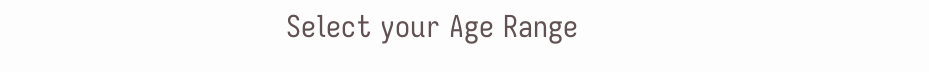Select your Age Range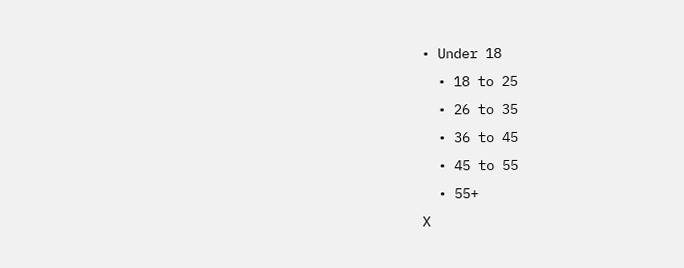• Under 18
  • 18 to 25
  • 26 to 35
  • 36 to 45
  • 45 to 55
  • 55+
X